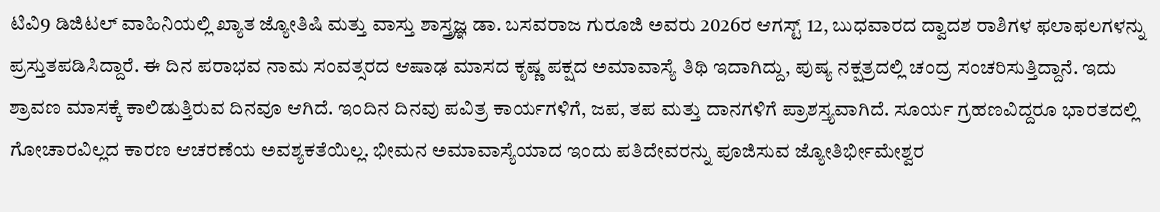ಟಿವಿ9 ಡಿಜಿಟಲ್ ವಾಹಿನಿಯಲ್ಲಿ ಖ್ಯಾತ ಜ್ಯೋತಿಷಿ ಮತ್ತು ವಾಸ್ತು ಶಾಸ್ತ್ರಜ್ಞ ಡಾ. ಬಸವರಾಜ ಗುರೂಜಿ ಅವರು 2026ರ ಆಗಸ್ಟ್ 12, ಬುಧವಾರದ ದ್ವಾದಶ ರಾಶಿಗಳ ಫಲಾಫಲಗಳನ್ನು ಪ್ರಸ್ತುತಪಡಿಸಿದ್ದಾರೆ. ಈ ದಿನ ಪರಾಭವ ನಾಮ ಸಂವತ್ಸರದ ಆಷಾಢ ಮಾಸದ ಕೃಷ್ಣ ಪಕ್ಷದ ಅಮಾವಾಸ್ಯೆ ತಿಥಿ ಇದಾಗಿದ್ದು, ಪುಷ್ಯ ನಕ್ಷತ್ರದಲ್ಲಿ ಚಂದ್ರ ಸಂಚರಿಸುತ್ತಿದ್ದಾನೆ. ಇದು ಶ್ರಾವಣ ಮಾಸಕ್ಕೆ ಕಾಲಿಡುತ್ತಿರುವ ದಿನವೂ ಆಗಿದೆ. ಇಂದಿನ ದಿನವು ಪವಿತ್ರ ಕಾರ್ಯಗಳಿಗೆ, ಜಪ, ತಪ ಮತ್ತು ದಾನಗಳಿಗೆ ಪ್ರಾಶಸ್ತ್ಯವಾಗಿದೆ. ಸೂರ್ಯ ಗ್ರಹಣವಿದ್ದರೂ ಭಾರತದಲ್ಲಿ ಗೋಚಾರವಿಲ್ಲದ ಕಾರಣ ಆಚರಣೆಯ ಅವಶ್ಯಕತೆಯಿಲ್ಲ. ಭೀಮನ ಅಮಾವಾಸ್ಯೆಯಾದ ಇಂದು ಪತಿದೇವರನ್ನು ಪೂಜಿಸುವ ಜ್ಯೋತಿರ್ಭೀಮೇಶ್ವರ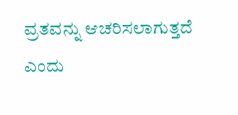ವ್ರತವನ್ನು ಆಚರಿಸಲಾಗುತ್ತದೆ ಎಂದು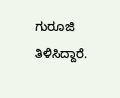ಗುರೂಜಿ ತಿಳಿಸಿದ್ದಾರೆ.